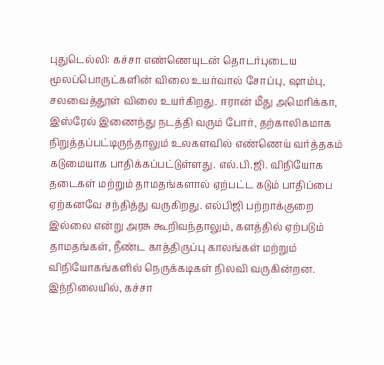புதுடெல்லி: கச்சா எண்ணெயுடன் தொடர்புடைய மூலப்பொருட்களின் விலை உயர்வால் சோப்பு, ஷாம்பு, சலவைத்தூள் விலை உயர்கிறது. ஈரான் மீது அமெரிக்கா, இஸ்ரேல் இணைந்து நடத்தி வரும் போர், தற்காலிகமாக நிறுத்தப்பட்டிருந்தாலும் உலகளவில் எண்ணெய் வர்த்தகம் கடுமையாக பாதிக்கப்பட்டுள்ளது. எல்.பி.ஜி. விநியோக தடைகள் மற்றும் தாமதங்களால் ஏற்பட்ட கடும் பாதிப்பை ஏற்கனவே சந்தித்து வருகிறது. எல்பிஜி பற்றாக்குறை இல்லை என்று அரசு கூறிவந்தாலும், களத்தில் ஏற்படும் தாமதங்கள், நீண்ட காத்திருப்பு காலங்கள் மற்றும் விநியோகங்களில் நெருக்கடிகள் நிலவி வருகின்றன.
இந்நிலையில், கச்சா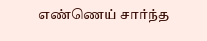எண்ணெய் சார்ந்த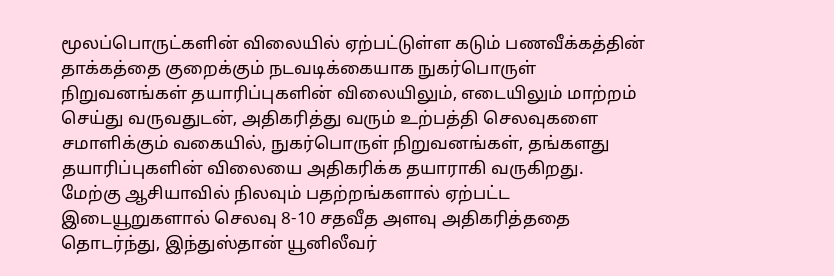மூலப்பொருட்களின் விலையில் ஏற்பட்டுள்ள கடும் பணவீக்கத்தின் தாக்கத்தை குறைக்கும் நடவடிக்கையாக நுகர்பொருள் நிறுவனங்கள் தயாரிப்புகளின் விலையிலும், எடையிலும் மாற்றம் செய்து வருவதுடன், அதிகரித்து வரும் உற்பத்தி செலவுகளை சமாளிக்கும் வகையில், நுகர்பொருள் நிறுவனங்கள், தங்களது தயாரிப்புகளின் விலையை அதிகரிக்க தயாராகி வருகிறது.
மேற்கு ஆசியாவில் நிலவும் பதற்றங்களால் ஏற்பட்ட இடையூறுகளால் செலவு 8-10 சதவீத அளவு அதிகரித்ததை தொடர்ந்து, இந்துஸ்தான் யூனிலீவர்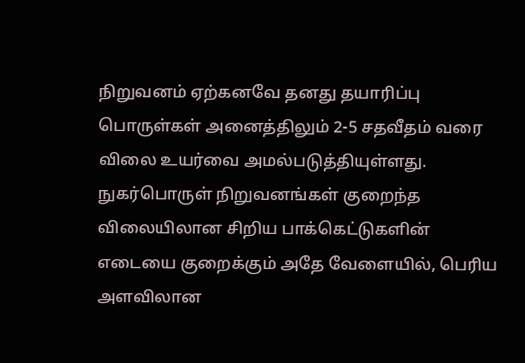நிறுவனம் ஏற்கனவே தனது தயாரிப்பு பொருள்கள் அனைத்திலும் 2-5 சதவீதம் வரை விலை உயர்வை அமல்படுத்தியுள்ளது. நுகர்பொருள் நிறுவனங்கள் குறைந்த விலையிலான சிறிய பாக்கெட்டுகளின் எடையை குறைக்கும் அதே வேளையில், பெரிய அளவிலான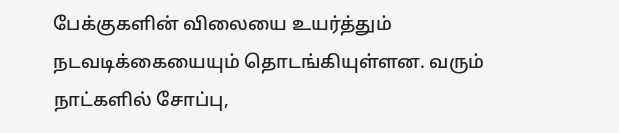பேக்குகளின் விலையை உயர்த்தும் நடவடிக்கையையும் தொடங்கியுள்ளன. வரும் நாட்களில் சோப்பு,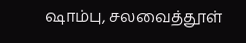ஷாம்பு, சலவைத்தூள்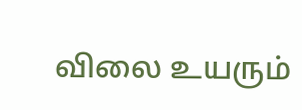விலை உயரும்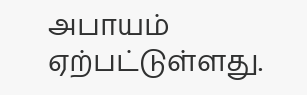அபாயம் ஏற்பட்டுள்ளது.